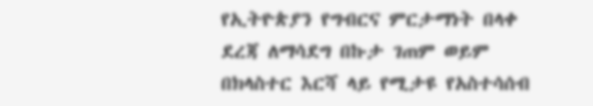የኢትዮጵያን የግብርና ምርታማነት በላቀ ደረጃ ለማሳደግ በኩታ ገጠም ወይም በክላስተር እርሻ ላይ የሚታዩ የአስተሳሰብ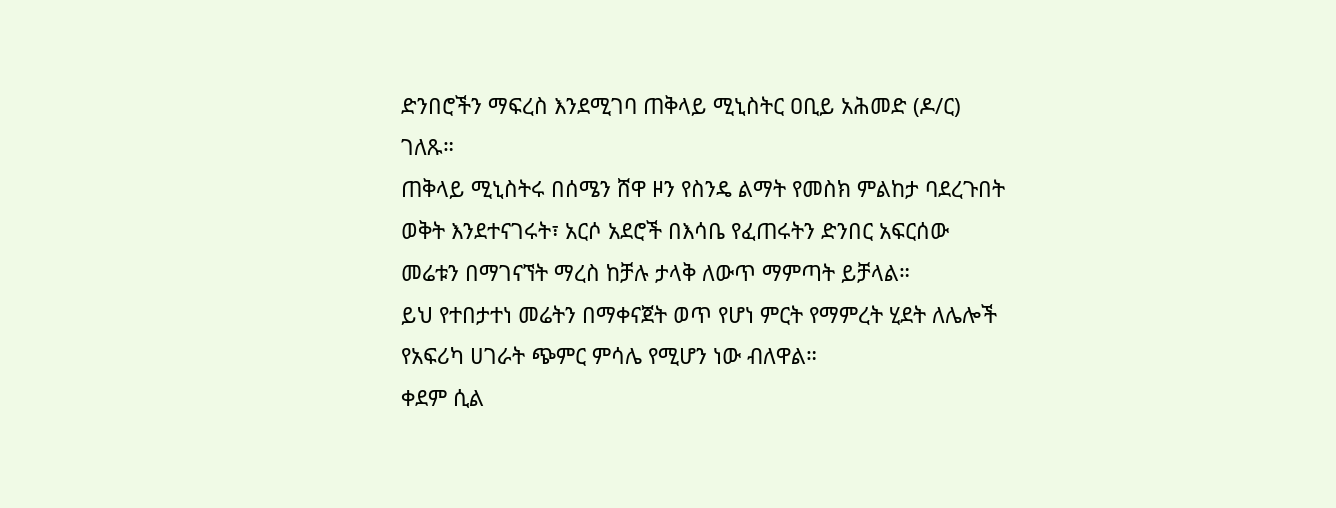ድንበሮችን ማፍረስ እንደሚገባ ጠቅላይ ሚኒስትር ዐቢይ አሕመድ (ዶ/ር) ገለጹ።
ጠቅላይ ሚኒስትሩ በሰሜን ሸዋ ዞን የስንዴ ልማት የመስክ ምልከታ ባደረጉበት ወቅት እንደተናገሩት፣ አርሶ አደሮች በእሳቤ የፈጠሩትን ድንበር አፍርሰው መሬቱን በማገናኘት ማረስ ከቻሉ ታላቅ ለውጥ ማምጣት ይቻላል።
ይህ የተበታተነ መሬትን በማቀናጀት ወጥ የሆነ ምርት የማምረት ሂደት ለሌሎች የአፍሪካ ሀገራት ጭምር ምሳሌ የሚሆን ነው ብለዋል።
ቀደም ሲል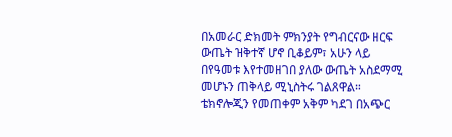በአመራር ድክመት ምክንያት የግብርናው ዘርፍ ውጤት ዝቅተኛ ሆኖ ቢቆይም፣ አሁን ላይ በየዓመቱ እየተመዘገበ ያለው ውጤት አስደማሚ መሆኑን ጠቅላይ ሚኒስትሩ ገልጸዋል።
ቴክኖሎጂን የመጠቀም አቅም ካደገ በአጭር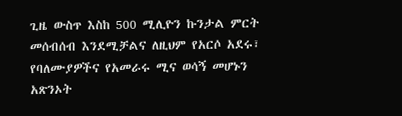ጊዜ ውስጥ እስከ 500 ሚሊዮን ኩንታል ምርት መሰብሰብ እንደሚቻልና ለዚህም የአርሶ አደሩ፣ የባለሙያዎችና የአመራሩ ሚና ወሳኝ መሆኑን አጽንኦት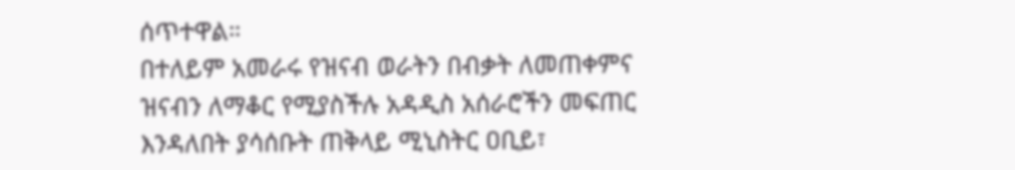ሰጥተዋል።
በተለይም አመራሩ የዝናብ ወራትን በብቃት ለመጠቀምና ዝናብን ለማቆር የሚያስችሉ አዳዲስ አሰራሮችን መፍጠር እንዳለበት ያሳሰቡት ጠቅላይ ሚኒስትር ዐቢይ፣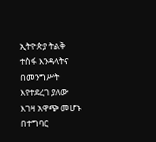ኢትዮጵያ ትልቅ ተስፋ እንዳላትና በመንግሥት እየተደረገ ያለው እገዛ አዋጭ መሆኑ በተግባር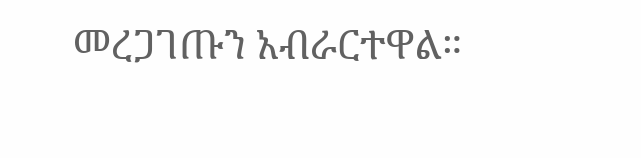መረጋገጡን አብራርተዋል።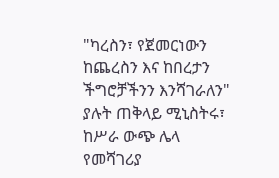"ካረስን፣ የጀመርነውን ከጨረስን እና ከበረታን ችግሮቻችንን እንሻገራለን" ያሉት ጠቅላይ ሚኒስትሩ፣ ከሥራ ውጭ ሌላ የመሻገሪያ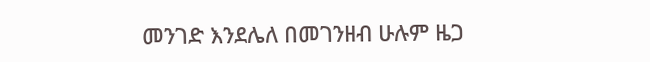መንገድ እንደሌለ በመገንዘብ ሁሉም ዜጋ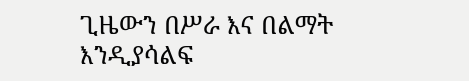ጊዜውን በሥራ እና በልማት እንዲያሳልፍ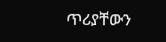ጥሪያቸውን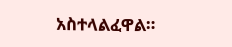አስተላልፈዋል።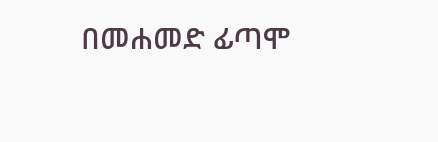በመሐመድ ፊጣሞ